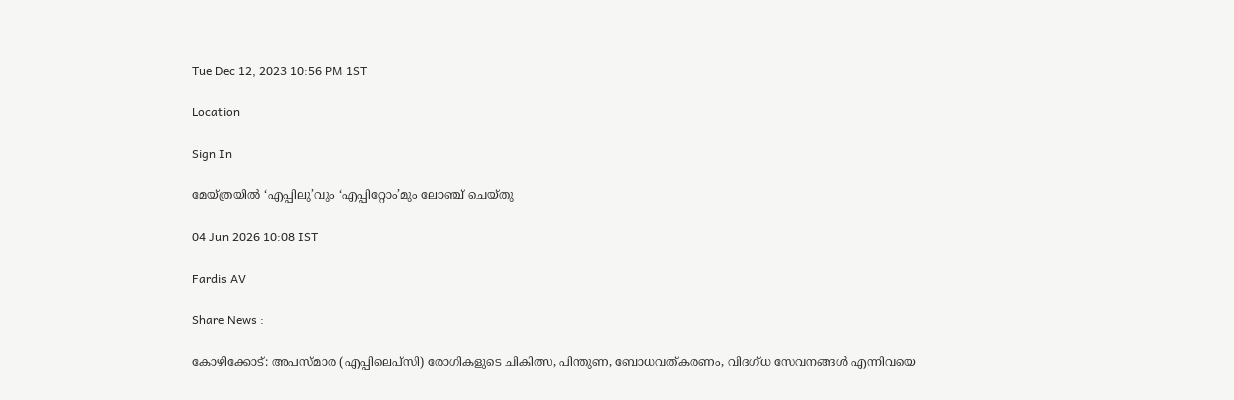Tue Dec 12, 2023 10:56 PM 1ST

Location

Sign In

മേയ്ത്രയിൽ ‘എപ്പിലു’വും ‘എപ്പിറ്റോം’മും ലോഞ്ച് ചെയ്തു

04 Jun 2026 10:08 IST

Fardis AV

Share News :

കോഴിക്കോട്: അപസ്മാര (എപ്പിലെപ്സി) രോഗികളുടെ ചികിത്സ, പിന്തുണ, ബോധവത്കരണം, വിദഗ്ധ സേവനങ്ങൾ എന്നിവയെ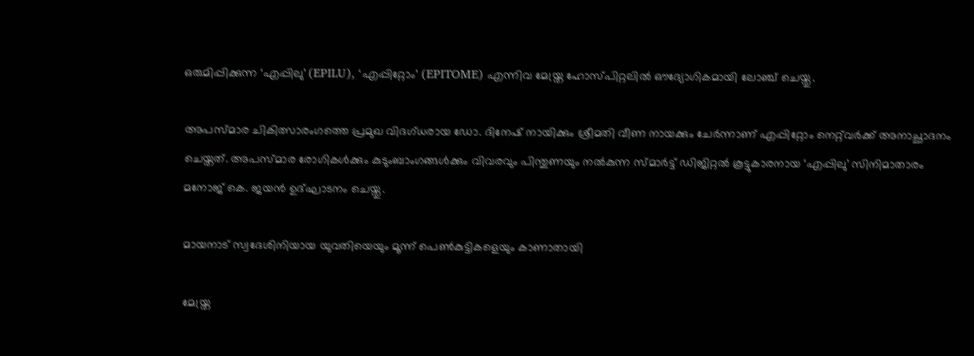ഒരുമിപ്പിക്കുന്ന ‘എപ്പിലു’ (EPILU), ‘എപ്പിറ്റോം’ (EPITOME) എന്നിവ മേയ്ത്ര ഹോസ്പിറ്റലിൽ ഔദ്യോഗികമായി ലോഞ്ച് ചെയ്തു.

അപസ്മാര ചികിത്സാരംഗത്തെ പ്രമുഖ വിദഗ്ധരായ ഡോ. ദിനേഷ് നായിക്കും ശ്രീമതി വീണ നായക്കും ചേർന്നാണ് എപ്പിറ്റോം നെറ്റ്‌വർക്ക് അനാച്ഛാദനം ചെയ്തത്. അപസ്മാര രോഗികൾക്കും കുടുംബാംഗങ്ങൾക്കും വിവരവും പിന്തുണയും നൽകുന്ന സ്മാർട്ട് ഡിജിറ്റൽ കൂട്ടുകാരനായ ‘എപ്പിലു’ സിനിമാതാരം മനോജ് കെ. ജയൻ ഉദ്ഘാടനം ചെയ്തു.

മായനാട് സ്വദേശിനിയായ യുവതിയെയും മൂന്ന് പെൺകുട്ടികളെയും കാണാതായി

മേയ്ത്ര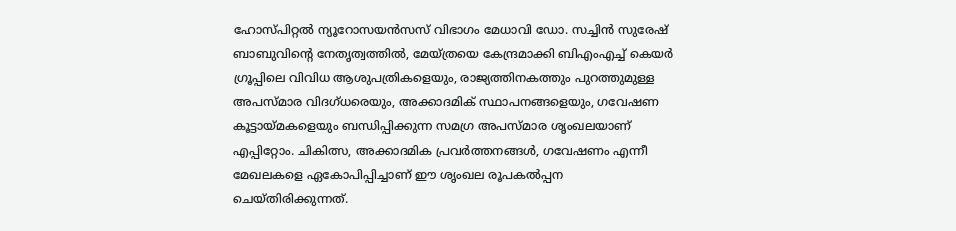ഹോസ്പിറ്റൽ ന്യൂറോസയൻസസ് വിഭാഗം മേധാവി ഡോ. സച്ചിൻ സുരേഷ് ബാബുവിന്റെ നേതൃത്വത്തിൽ, മേയ്ത്രയെ കേന്ദ്രമാക്കി ബിഎംഎച്ച് കെയർ ഗ്രൂപ്പിലെ വിവിധ ആശുപത്രികളെയും, രാജ്യത്തിനകത്തും പുറത്തുമുള്ള അപസ്മാര വിദഗ്ധരെയും, അക്കാദമിക് സ്ഥാപനങ്ങളെയും, ഗവേഷണ കൂട്ടായ്മകളെയും ബന്ധിപ്പിക്കുന്ന സമഗ്ര അപസ്മാര ശൃംഖലയാണ് എപ്പിറ്റോം. ചികിത്സ, അക്കാദമിക പ്രവർത്തനങ്ങൾ, ഗവേഷണം എന്നീ മേഖലകളെ ഏകോപിപ്പിച്ചാണ് ഈ ശൃംഖല രൂപകൽപ്പന ചെയ്തിരിക്കുന്നത്.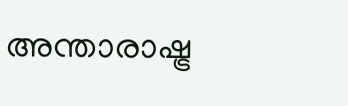അന്താരാഷ്ട്ര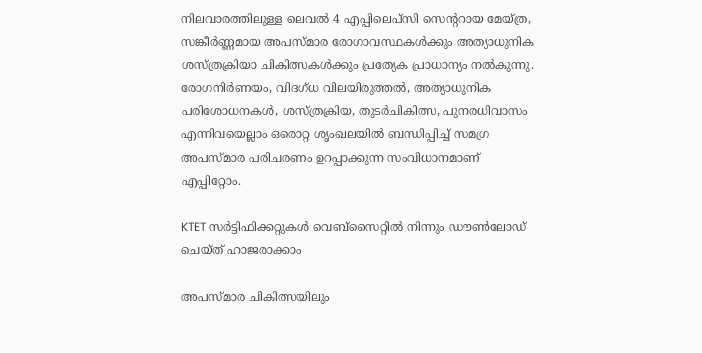നിലവാരത്തിലുള്ള ലെവൽ 4 എപ്പിലെപ്സി സെന്ററായ മേയ്ത്ര, സങ്കീർണ്ണമായ അപസ്മാര രോഗാവസ്ഥകൾക്കും അത്യാധുനിക ശസ്ത്രക്രിയാ ചികിത്സകൾക്കും പ്രത്യേക പ്രാധാന്യം നൽകുന്നു. രോഗനിർണയം, വിദഗ്ധ വിലയിരുത്തൽ, അത്യാധുനിക പരിശോധനകൾ, ശസ്ത്രക്രിയ, തുടർചികിത്സ, പുനരധിവാസം എന്നിവയെല്ലാം ഒരൊറ്റ ശൃംഖലയിൽ ബന്ധിപ്പിച്ച് സമഗ്ര അപസ്മാര പരിചരണം ഉറപ്പാക്കുന്ന സംവിധാനമാണ് എപ്പിറ്റോം.

KTET സർട്ടിഫിക്കറ്റുകൾ വെബ്സൈറ്റിൽ നിന്നും ഡൗൺലോഡ് ചെയ്ത് ഹാജരാക്കാം

അപസ്മാര ചികിത്സയിലും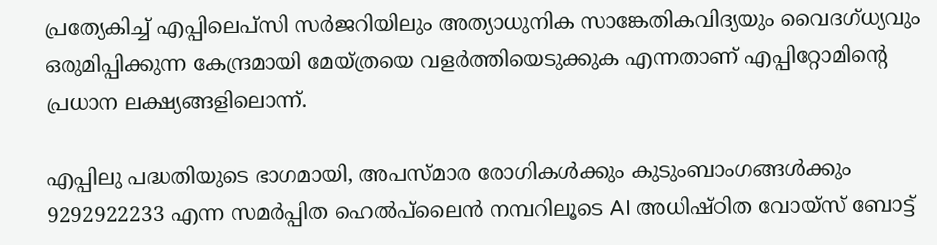പ്രത്യേകിച്ച് എപ്പിലെപ്സി സർജറിയിലും അത്യാധുനിക സാങ്കേതികവിദ്യയും വൈദഗ്ധ്യവും ഒരുമിപ്പിക്കുന്ന കേന്ദ്രമായി മേയ്ത്രയെ വളർത്തിയെടുക്കുക എന്നതാണ് എപ്പിറ്റോമിന്റെ പ്രധാന ലക്ഷ്യങ്ങളിലൊന്ന്.

എപ്പിലു പദ്ധതിയുടെ ഭാഗമായി, അപസ്മാര രോഗികൾക്കും കുടുംബാംഗങ്ങൾക്കും 9292922233 എന്ന സമർപ്പിത ഹെൽപ്‌ലൈൻ നമ്പറിലൂടെ AI അധിഷ്ഠിത വോയ്സ് ബോട്ട്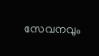സേവനവും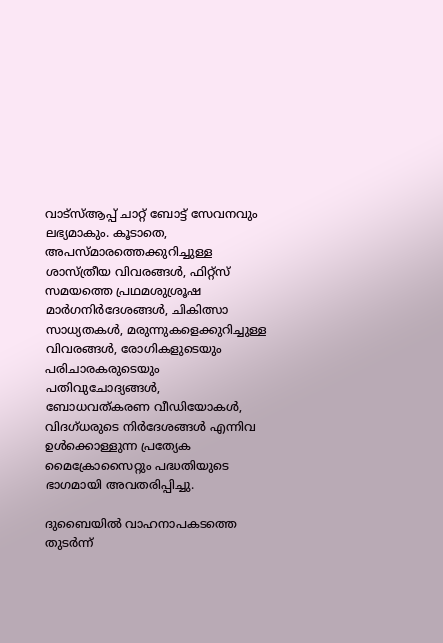വാട്സ്ആപ്പ് ചാറ്റ് ബോട്ട് സേവനവും ലഭ്യമാകും. കൂടാതെ, അപസ്മാരത്തെക്കുറിച്ചുള്ള ശാസ്ത്രീയ വിവരങ്ങൾ, ഫിറ്റ്സ് സമയത്തെ പ്രഥമശുശ്രൂഷ മാർഗനിർദേശങ്ങൾ, ചികിത്സാ സാധ്യതകൾ, മരുന്നുകളെക്കുറിച്ചുള്ള വിവരങ്ങൾ, രോഗികളുടെയും പരിചാരകരുടെയും പതിവുചോദ്യങ്ങൾ, ബോധവത്കരണ വീഡിയോകൾ, വിദഗ്ധരുടെ നിർദേശങ്ങൾ എന്നിവ ഉൾക്കൊള്ളുന്ന പ്രത്യേക മൈക്രോസൈറ്റും പദ്ധതിയുടെ ഭാഗമായി അവതരിപ്പിച്ചു.

ദുബൈയിൽ വാഹനാപകടത്തെ തുടർന്ന്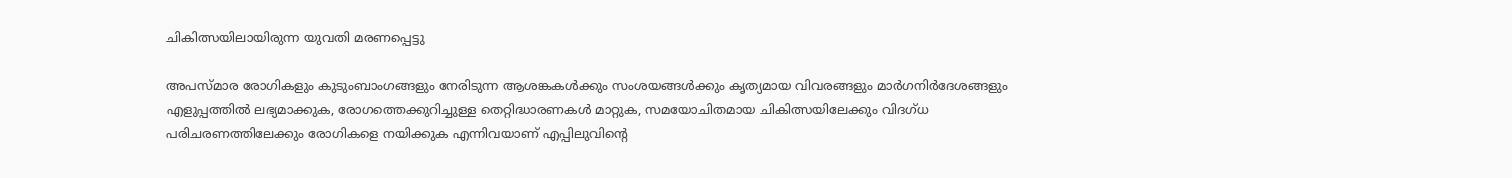ചികിത്സയിലായിരുന്ന യുവതി മരണപ്പെട്ടു

അപസ്മാര രോഗികളും കുടുംബാംഗങ്ങളും നേരിടുന്ന ആശങ്കകൾക്കും സംശയങ്ങൾക്കും കൃത്യമായ വിവരങ്ങളും മാർഗനിർദേശങ്ങളും എളുപ്പത്തിൽ ലഭ്യമാക്കുക, രോഗത്തെക്കുറിച്ചുള്ള തെറ്റിദ്ധാരണകൾ മാറ്റുക, സമയോചിതമായ ചികിത്സയിലേക്കും വിദഗ്ധ പരിചരണത്തിലേക്കും രോഗികളെ നയിക്കുക എന്നിവയാണ് എപ്പിലുവിന്റെ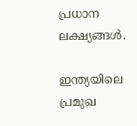പ്രധാന ലക്ഷ്യങ്ങൾ.

ഇന്ത്യയിലെ പ്രമുഖ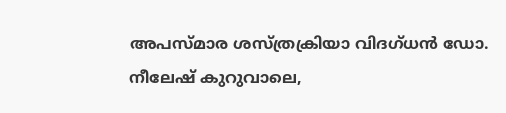അപസ്മാര ശസ്ത്രക്രിയാ വിദഗ്ധൻ ഡോ. നീലേഷ് കുറുവാലെ,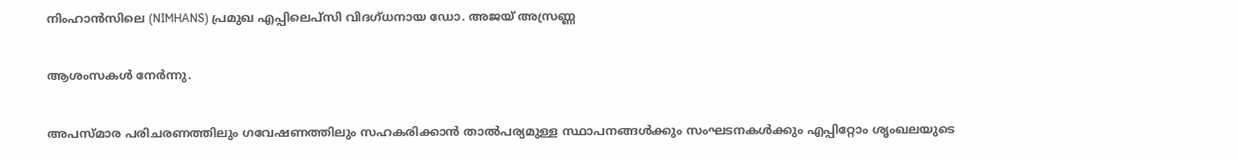നിംഹാൻസിലെ (NIMHANS) പ്രമുഖ എപ്പിലെപ്സി വിദഗ്ധനായ ഡോ. അജയ് അസ്രണ്ണ

ആശംസകൾ നേർന്നു.

അപസ്മാര പരിചരണത്തിലും ഗവേഷണത്തിലും സഹകരിക്കാൻ താൽപര്യമുള്ള സ്ഥാപനങ്ങൾക്കും സംഘടനകൾക്കും എപ്പിറ്റോം ശൃംഖലയുടെ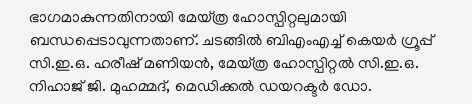ഭാഗമാകുന്നതിനായി മേയ്ത്ര ഹോസ്പിറ്റലുമായി ബന്ധപ്പെടാവുന്നതാണ്. ചടങ്ങിൽ ബിഎംഎച്ച് കെയർ ഗ്രൂപ്പ് സി.ഇ.ഒ. ഹരീഷ് മണിയൻ, മേയ്ത്ര ഹോസ്പിറ്റൽ സി.ഇ.ഒ. നിഹാജ് ജി. മുഹമ്മദ്, മെഡിക്കൽ ഡയറക്ടർ ഡോ.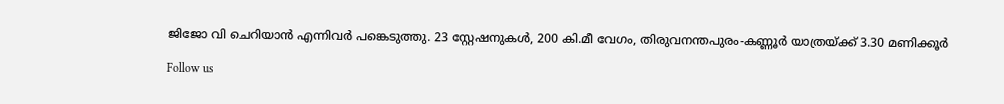ജിജോ വി ചെറിയാൻ എന്നിവർ പങ്കെടുത്തു. 23 സ്റ്റേഷനുകൾ, 200 കി.മീ വേഗം, തിരുവനന്തപുരം-കണ്ണൂർ യാത്രയ്ക്ക് 3.30 മണിക്കൂർ

Follow us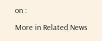on :

More in Related News